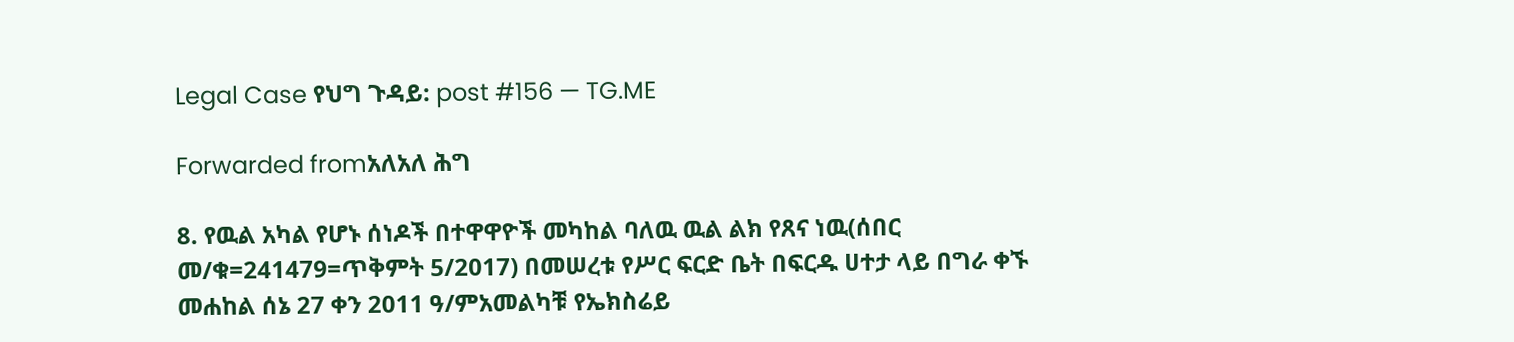Legal Case የህግ ጉዳይ: post #156 — TG.ME

Forwarded fromአለአለ ሕግ

8. የዉል አካል የሆኑ ሰነዶች በተዋዋዮች መካከል ባለዉ ዉል ልክ የጸና ነዉ(ሰበር መ/ቁ=241479=ጥቅምት 5/2017) በመሠረቱ የሥር ፍርድ ቤት በፍርዱ ሀተታ ላይ በግራ ቀኙ መሐከል ሰኔ 27 ቀን 2011 ዓ/ምአመልካቹ የኤክስሬይ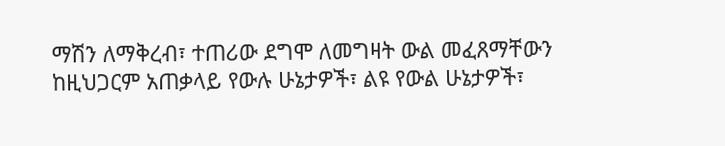ማሽን ለማቅረብ፣ ተጠሪው ደግሞ ለመግዛት ውል መፈጸማቸውን ከዚህጋርም አጠቃላይ የውሉ ሁኔታዎች፣ ልዩ የውል ሁኔታዎች፣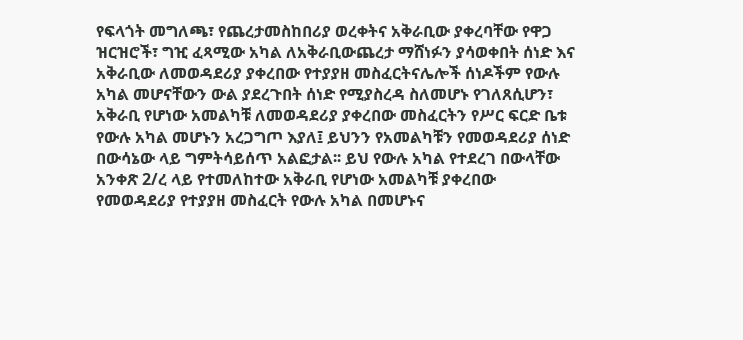የፍላጎት መግለጫ፣ የጨረታመስከበሪያ ወረቀትና አቅራቢው ያቀረባቸው የዋጋ ዝርዝሮች፣ ግዢ ፈጻሚው አካል ለአቅራቢውጨረታ ማሸነፉን ያሳወቀበት ሰነድ እና አቅራቢው ለመወዳደሪያ ያቀረበው የተያያዘ መስፈርትናሌሎች ሰነዶችም የውሉ አካል መሆናቸውን ውል ያደረጉበት ሰነድ የሚያስረዳ ስለመሆኑ የገለጸሲሆን፣ አቅራቢ የሆነው አመልካቹ ለመወዳደሪያ ያቀረበው መስፈርትን የሥር ፍርድ ቤቱ የውሉ አካል መሆኑን አረጋግጦ እያለ፤ ይህንን የአመልካቹን የመወዳደሪያ ሰነድ በውሳኔው ላይ ግምትሳይሰጥ አልፎታል፡፡ ይህ የውሉ አካል የተደረገ በውላቸው አንቀጽ 2/ረ ላይ የተመለከተው አቅራቢ የሆነው አመልካቹ ያቀረበው የመወዳደሪያ የተያያዘ መስፈርት የውሉ አካል በመሆኑና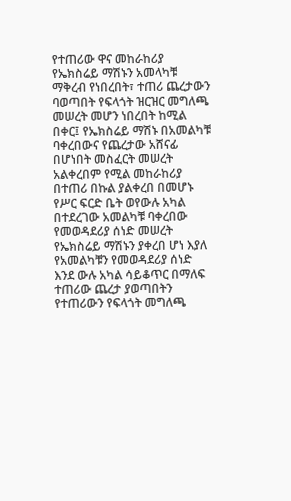የተጠሪው ዋና መከራከሪያ የኤክስሬይ ማሽኑን አመላካቹ ማቅረብ የነበረበት፣ ተጠሪ ጨረታውን ባወጣበት የፍላጎት ዝርዝር መግለጫ መሠረት መሆን ነበረበት ከሚል በቀር፤ የኤክስሬይ ማሽኑ በአመልካቹ ባቀረበውና የጨረታው አሸናፊ በሆነበት መስፈርት መሠረት አልቀረበም የሚል መከራከሪያ በተጠሪ በኩል ያልቀረበ በመሆኑ የሥር ፍርድ ቤት ወየውሉ አካል በተደረገው አመልካቹ ባቀረበው የመወዳደሪያ ሰነድ መሠረት የኤክስሬይ ማሽኑን ያቀረበ ሆነ እያለ የአመልካቹን የመወዳደሪያ ሰነድ እንደ ውሉ አካል ሳይቆጥር በማለፍ ተጠሪው ጨረታ ያወጣበትን የተጠሪውን የፍላጎት መግለጫ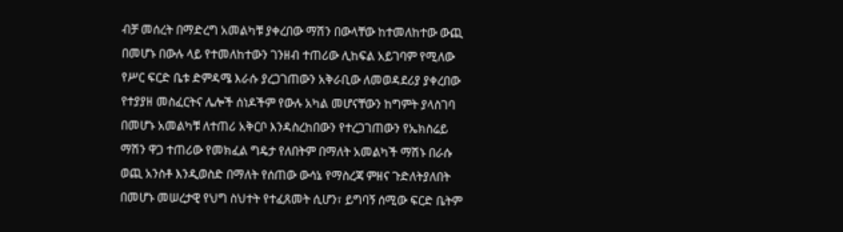ብቻ መሰረት በማድረግ አመልካቹ ያቀረበው ማሽን በውላቸው ከተመለከተው ውጪ በመሆኑ በውሉ ላይ የተመለከተውን ገንዘብ ተጠሪው ሊከፍል አይገባም የሚለው የሥር ፍርድ ቤቱ ድምዳሜ እራሱ ያረጋገጠውን አቅራቢው ለመወዳደሪያ ያቀረበው የተያያዘ መስፈርትና ሌሎች ሰነዶችም የውሉ አካል መሆናቸውን ከግምት ያላስገባ በመሆኑ አመልካቹ ለተጠሪ አቅርቦ እንዳስረከበውን የተረጋገጠውን የኤክስሬይ ማሽን ዋጋ ተጠሪው የመክፈል ግዴታ የለበትም በማለት አመልካች ማሽኑ በራሱ ወጪ አንስቶ እንዲወስድ በማለት የሰጠው ውሳኔ የማስረጃ ምዘና ጉድለትያለበት በመሆኑ መሠረታዊ የህግ ስህተት የተፈጸመት ሲሆን፣ ይግባኝ ሰሚው ፍርድ ቤትም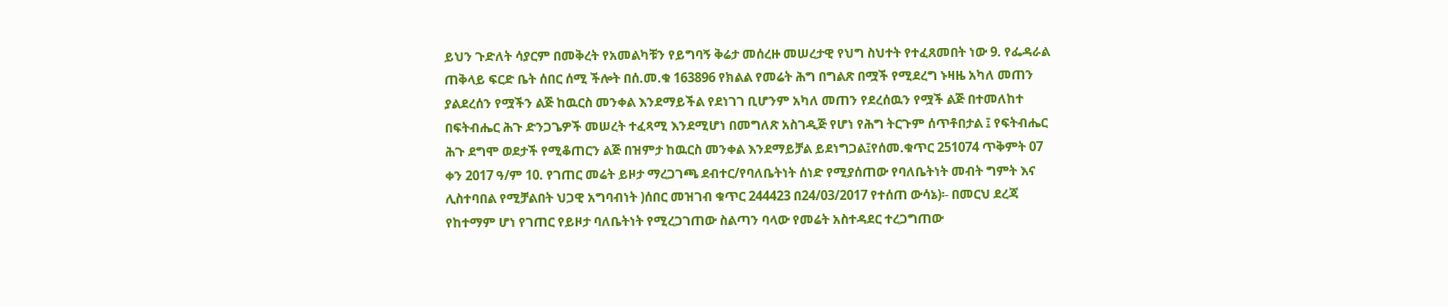ይህን ጉድለት ሳያርም በመቅረት የአመልካቹን የይግባኝ ቅሬታ መሰረዙ መሠረታዊ የህግ ስህተት የተፈጸመበት ነው 9. የፌዳራል ጠቅላይ ፍርድ ቤት ሰበር ሰሚ ችሎት በሰ.መ.ቁ 163896 የክልል የመሬት ሕግ በግልጽ በሟች የሚደረግ ኑዛዜ አካለ መጠን ያልደረሰን የሟችን ልጅ ከዉርስ መንቀል እንደማይችል የደነገገ ቢሆንም አካለ መጠን የደረሰዉን የሟች ልጅ በተመለከተ በፍትብሔር ሕጉ ድንጋጌዎች መሠረት ተፈጻሚ እንደሚሆነ በመግለጽ አስገዲጅ የሆነ የሕግ ትርጉም ሰጥቶበታል ፤ የፍትብሔር ሕጉ ደግሞ ወደታች የሚቆጠርን ልጅ በዝምታ ከዉርስ መንቀል እንደማይቻል ይደነግጋል፤የሰመ.ቁጥር 251074 ጥቅምት 07 ቀን 2017 ዓ/ም 10. የገጠር መሬት ይዞታ ማረጋገጫ ደብተር/የባለቤትነት ሰነድ የሚያሰጠው የባለቤትነት መብት ግምት እና ሊስተባበል የሚቻልበት ህጋዊ አግባብነት )ሰበር መዝገብ ቁጥር 244423 በ24/03/2017 የተሰጠ ውሳኔ)፡- በመርህ ደረጃ የከተማም ሆነ የገጠር የይዞታ ባለቤትነት የሚረጋገጠው ስልጣን ባላው የመሬት አስተዳደር ተረጋግጠው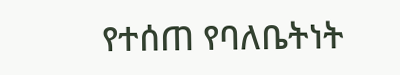የተሰጠ የባለቤትነት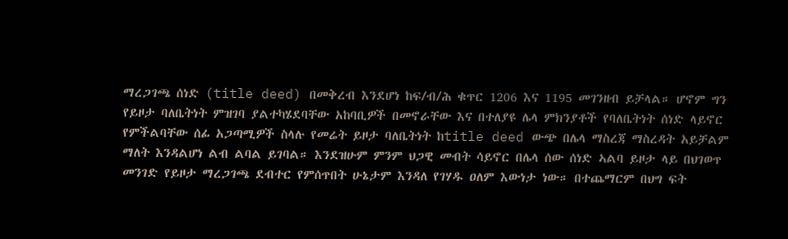ማረጋገጫ ሰነድ (title deed) በመቅረብ እንደሆነ ከፍ/ብ/ሕ ቁጥር 1206 እና 1195 መገንዘብ ይቻላል። ሆኖም ግን የይዞታ ባለቤትነት ምዝገባ ያልተካሄደባቸው አከባቢዎች በመኖራቸው እና በተለያዩ ሌላ ምክንያቶች የባለቤትነት ሰነድ ላይኖር የምችልባቸው ሰፊ አጋጣሚዎች ስላሉ የመሬት ይዞታ ባለቤትነት ከtitle deed ውጭ በሌላ ማስረጃ ማስረዳት አይቻልም ማለት እንዳልሆነ ልብ ልባል ይገባል። እንደዝሁም ምንም ህጋዊ መብት ሳይኖር በሌላ ሰው ሰነድ ኣልባ ይዞታ ላይ በህገወጥ መንገድ የይዞታ ማረጋገጫ ደብተር የምሰጥበት ሁኔታም እንዳለ የገሃዱ ዐለም እውነታ ነው። በተጨማርም በህግ ፍት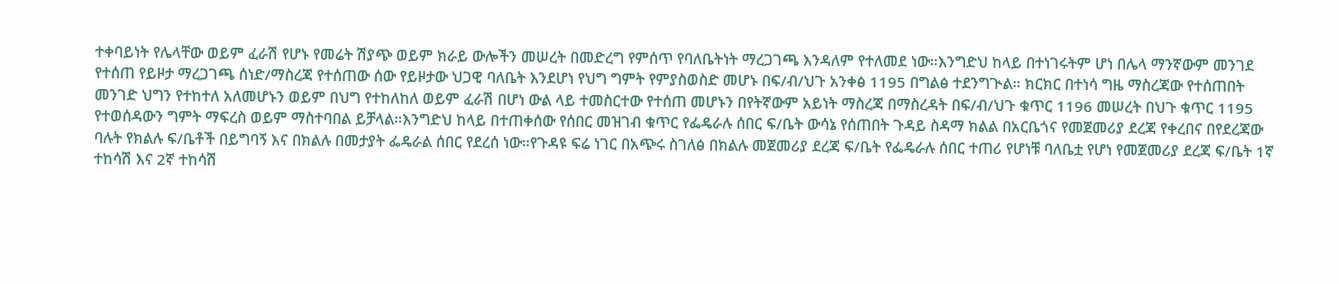ተቀባይነት የሌላቸው ወይም ፈራሽ የሆኑ የመሬት ሽያጭ ወይም ክራይ ውሎችን መሠረት በመድረግ የምሰጥ የባለቤትነት ማረጋገጫ እንዳለም የተለመደ ነው።እንግድህ ከላይ በተነገሩትም ሆነ በሌላ ማንኛውም መንገደ የተሰጠ የይዞታ ማረጋገጫ ሰነድ/ማስረጃ የተሰጠው ሰው የይዞታው ህጋዊ ባለቤት እንደሆነ የህግ ግምት የምያስወስድ መሆኑ በፍ/ብ/ህጉ አንቀፅ 1195 በግልፅ ተደንግጒል። ክርክር በተነሳ ግዜ ማስረጃው የተሰጠበት መንገድ ህግን የተከተለ አለመሆኑን ወይም በህግ የተከለከለ ወይም ፈራሽ በሆነ ውል ላይ ተመስርተው የተሰጠ መሆኑን በየትኛውም አይነት ማስረጃ በማስረዳት በፍ/ብ/ህጉ ቁጥር 1196 መሠረት በህጉ ቁጥር 1195 የተወሰዳውን ግምት ማፍረስ ወይም ማስተባበል ይቻላል።እንግድህ ከላይ በተጠቀሰው የሰበር መዝገብ ቁጥር የፌዴራሉ ሰበር ፍ/ቤት ውሳኔ የሰጠበት ጉዳይ ስዳማ ክልል በአርቤጎና የመጀመሪያ ደረጃ የቀረበና በየደረጃው ባሉት የክልሉ ፍ/ቤቶች በይግባኝ እና በክልሉ በመታያት ፌዴራል ሰበር የደረሰ ነው።የጉዳዩ ፍሬ ነገር በአጭሩ ስገለፅ በክልሉ መጀመሪያ ደረጃ ፍ/ቤት የፌዴራሉ ሰበር ተጠሪ የሆነቹ ባለቤቷ የሆነ የመጀመሪያ ደረጃ ፍ/ቤት 1ኛ ተከሳሽ እና 2ኛ ተከሳሽ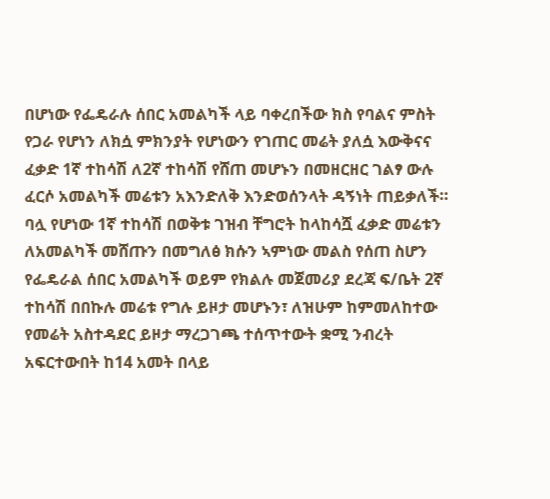በሆነው የፌዴራሉ ሰበር አመልካች ላይ ባቀረበችው ክስ የባልና ምስት የጋራ የሆነን ለክሷ ምክንያት የሆነውን የገጠር መሬት ያለሷ እውቅናና ፈቃድ 1ኛ ተከሳሽ ለ2ኛ ተከሳሽ የሸጠ መሆኑን በመዘርዘር ገልፃ ውሉ ፈርሶ አመልካች መሬቱን አእንድለቅ እንድወሰንላት ዳኝነት ጠይቃለች። ባሏ የሆነው 1ኛ ተከሳሽ በወቅቱ ገዝብ ቸግሮት ከላከሳሿ ፈቃድ መሬቱን ለአመልካች መሸጡን በመግለፅ ክሱን ኣምነው መልስ የሰጠ ስሆን የፌዴራል ሰበር አመልካች ወይም የክልሉ መጀመሪያ ደረጃ ፍ/ቤት 2ኛ ተከሳሽ በበኩሉ መሬቱ የግሉ ይዞታ መሆኑን፣ ለዝሁም ከምመለከተው የመሬት አስተዳደር ይዞታ ማረጋገጫ ተሰጥተውት ቋሚ ንብረት አፍርተውበት ከ14 አመት በላይ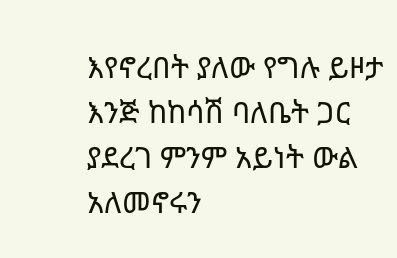እየኖረበት ያለው የግሉ ይዞታ እንጅ ከከሳሽ ባለቤት ጋር ያደረገ ምንም አይነት ውል አለመኖሩን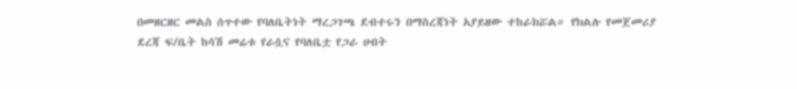በመዘርዘር መልስ ሰጥተው የባለቤትነት ማረጋገጫ ደብተሩን በማስረጃነት አያይዘው ተከራክሯል። የክልሉ የመጀመሪያ ደረጃ ፍ/ቤት ከሳሽ መሬቱ የራሷና የባለቤቷ የጋራ ሀብት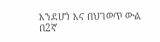እንደሆነ እና በህገወጥ ውል በ2ኛ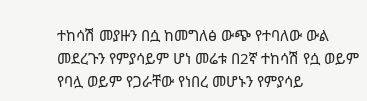ተከሳሽ መያዙን በሷ ከመግለፅ ውጭ የተባለው ውል መደረጉን የምያሳይም ሆነ መሬቱ በ2ኛ ተከሳሽ የሷ ወይም የባሏ ወይም የጋራቸው የነበረ መሆኑን የምያሳይ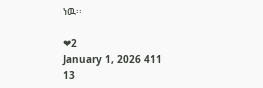ነዉ፡፡

❤2
January 1, 2026 411 13